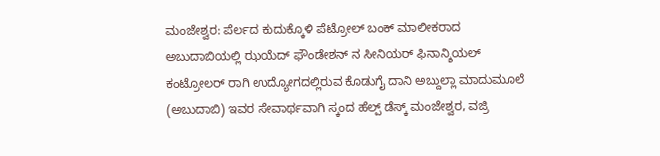ಮಂಜೇಶ್ವರ: ಪೆರ್ಲದ ಕುದುಕ್ಕೊಳಿ ಪೆಟ್ರೋಲ್ ಬಂಕ್ ಮಾಲೀಕರಾದ ಅಬುದಾಬಿಯಲ್ಲಿ ಝಯೆದ್ ಫೌಂಡೇಶನ್ ನ ಸೀನಿಯರ್ ಫಿನಾನ್ಶಿಯಲ್ ಕಂಟ್ರೋಲರ್ ರಾಗಿ ಉದ್ಯೋಗದಲ್ಲಿರುವ ಕೊಡುಗೈ ದಾನಿ ಅಬ್ದುಲ್ಲಾ ಮಾದುಮೂಲೆ (ಅಬುದಾಬಿ) ಇವರ ಸೇವಾರ್ಥವಾಗಿ ಸ್ಕಂದ ಹೆಲ್ಪ್ ಡೆಸ್ಕ್ ಮಂಜೇಶ್ವರ, ವಜ್ರಿ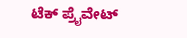ಟೆಕ್ ಪ್ರೈವೇಟ್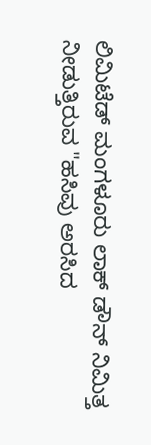ಲಿಮಿಟೆಡ್ ಮಂಗಳೂರು ಲಾಕ್ ಡೌನ್ ನಿಮಿತ್ತ ನೀಡುತ್ತಿರುವ "ಹಸಿವು ಅರಸಿದ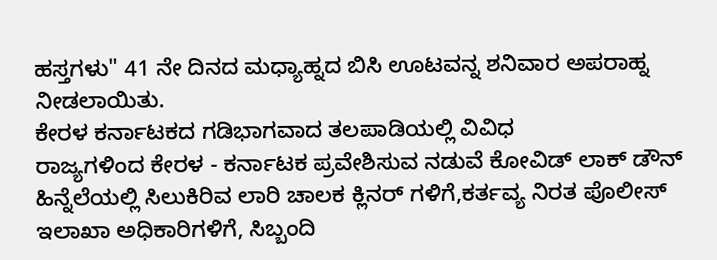ಹಸ್ತಗಳು" 41 ನೇ ದಿನದ ಮಧ್ಯಾಹ್ನದ ಬಿಸಿ ಊಟವನ್ನ ಶನಿವಾರ ಅಪರಾಹ್ನ ನೀಡಲಾಯಿತು.
ಕೇರಳ ಕರ್ನಾಟಕದ ಗಡಿಭಾಗವಾದ ತಲಪಾಡಿಯಲ್ಲಿ ವಿವಿಧ
ರಾಜ್ಯಗಳಿಂದ ಕೇರಳ - ಕರ್ನಾಟಕ ಪ್ರವೇಶಿಸುವ ನಡುವೆ ಕೋವಿಡ್ ಲಾಕ್ ಡೌನ್ ಹಿನ್ನೆಲೆಯಲ್ಲಿ ಸಿಲುಕಿರಿವ ಲಾರಿ ಚಾಲಕ ಕ್ಲಿನರ್ ಗಳಿಗೆ,ಕರ್ತವ್ಯ ನಿರತ ಪೊಲೀಸ್ ಇಲಾಖಾ ಅಧಿಕಾರಿಗಳಿಗೆ, ಸಿಬ್ಬಂದಿ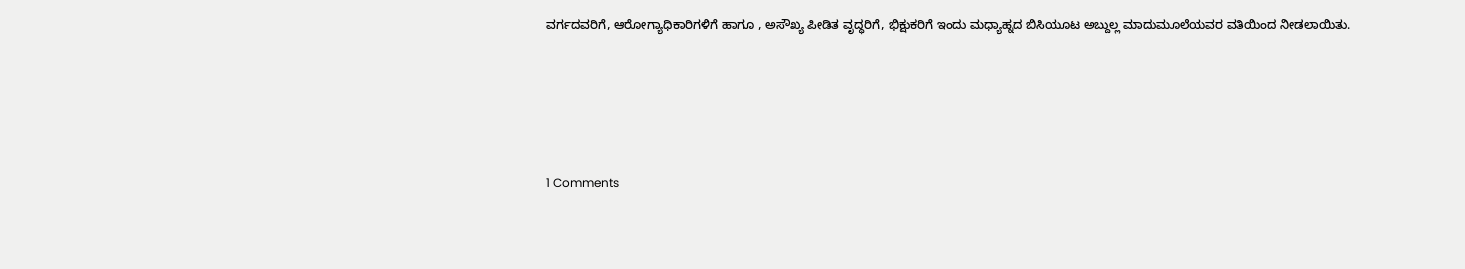ವರ್ಗದವರಿಗೆ, ಆರೋಗ್ಯಾಧಿಕಾರಿಗಳಿಗೆ ಹಾಗೂ , ಅಸೌಖ್ಯ ಪೀಡಿತ ವೃದ್ಧರಿಗೆ, ಭಿಕ್ಷುಕರಿಗೆ ಇಂದು ಮಧ್ಯಾಹ್ನದ ಬಿಸಿಯೂಟ ಅಬ್ದುಲ್ಲ ಮಾದುಮೂಲೆಯವರ ವತಿಯಿಂದ ನೀಡಲಾಯಿತು.





1 Comments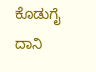ಕೊಡುಗೈ ದಾನಿ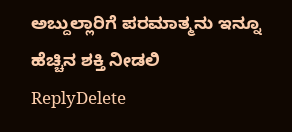ಅಬ್ದುಲ್ಲಾರಿಗೆ ಪರಮಾತ್ಮನು ಇನ್ನೂ ಹೆಚ್ಚಿನ ಶಕ್ತಿ ನೀಡಲಿ
ReplyDelete